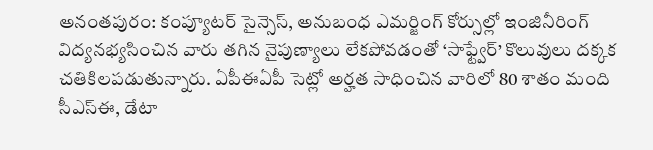అనంతపురం: కంప్యూటర్ సైన్సెస్, అనుబంధ ఎమర్జింగ్ కోర్సుల్లో ఇంజినీరింగ్ విద్యనభ్యసించిన వారు తగిన నైపుణ్యాలు లేకపోవడంతో ‘సాఫ్ట్వేర్’ కొలువులు దక్కక చతికిలపడుతున్నారు. ఏపీఈఏపీ సెట్లో అర్హత సాధించిన వారిలో 80 శాతం మంది సీఎస్ఈ, డేటా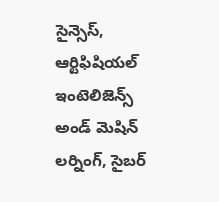సైన్సెస్, ఆర్టిఫిషియల్ ఇంటెలిజెన్స్ అండ్ మెషిన్ లర్నింగ్, సైబర్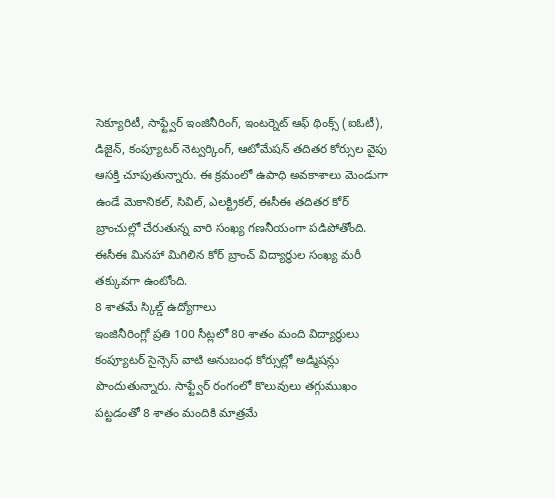సెక్యూరిటీ, సాఫ్ట్వేర్ ఇంజినీరింగ్, ఇంటర్నెట్ ఆఫ్ థింక్స్ (ఐఓటీ), డిజైన్, కంప్యూటర్ నెట్వర్కింగ్, ఆటోమేషన్ తదితర కోర్సుల వైపు ఆసక్తి చూపుతున్నారు. ఈ క్రమంలో ఉపాధి అవకాశాలు మెండుగా ఉండే మెకానికల్, సివిల్, ఎలక్ట్రికల్, ఈసీఈ తదితర కోర్ బ్రాంచుల్లో చేరుతున్న వారి సంఖ్య గణనీయంగా పడిపోతోంది. ఈసీఈ మినహా మిగిలిన కోర్ బ్రాంచ్ విద్యార్థుల సంఖ్య మరీ తక్కువగా ఉంటోంది.
8 శాతమే స్కిల్డ్ ఉద్యోగాలు
ఇంజినీరింగ్లో ప్రతి 100 సీట్లలో 80 శాతం మంది విద్యార్థులు కంప్యూటర్ సైన్సెస్ వాటి అనుబంధ కోర్సుల్లో అడ్మిషన్లు పొందుతున్నారు. సాఫ్ట్వేర్ రంగంలో కొలువులు తగ్గుముఖం పట్టడంతో 8 శాతం మందికి మాత్రమే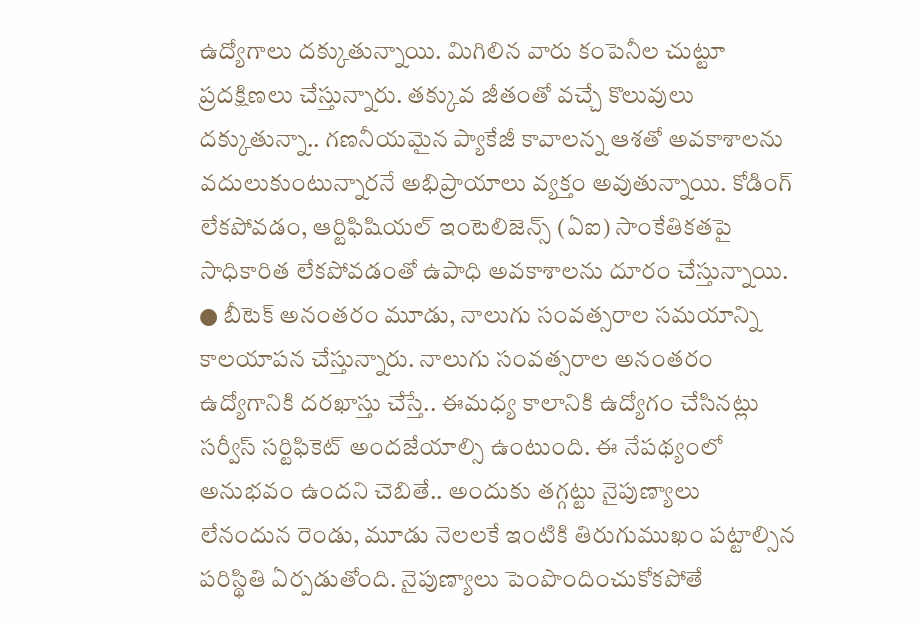ఉద్యోగాలు దక్కుతున్నాయి. మిగిలిన వారు కంపెనీల చుట్టూ ప్రదక్షిణలు చేస్తున్నారు. తక్కువ జీతంతో వచ్చే కొలువులు దక్కుతున్నా.. గణనీయమైన ప్యాకేజీ కావాలన్న ఆశతో అవకాశాలను వదులుకుంటున్నారనే అభిప్రాయాలు వ్యక్తం అవుతున్నాయి. కోడింగ్ లేకపోవడం, ఆర్టిఫిషియల్ ఇంటెలిజెన్స్ (ఏఐ) సాంకేతికతపై సాధికారిత లేకపోవడంతో ఉపాధి అవకాశాలను దూరం చేస్తున్నాయి.
● బీటెక్ అనంతరం మూడు, నాలుగు సంవత్సరాల సమయాన్ని కాలయాపన చేస్తున్నారు. నాలుగు సంవత్సరాల అనంతరం ఉద్యోగానికి దరఖాస్తు చేస్తే.. ఈమధ్య కాలానికి ఉద్యోగం చేసినట్లు సర్వీస్ సర్టిఫికెట్ అందజేయాల్సి ఉంటుంది. ఈ నేపథ్యంలో అనుభవం ఉందని చెబితే.. అందుకు తగ్గట్టు నైపుణ్యాలు లేనందున రెండు, మూడు నెలలకే ఇంటికి తిరుగుముఖం పట్టాల్సిన పరిస్థితి ఏర్పడుతోంది. నైపుణ్యాలు పెంపొందించుకోకపోతే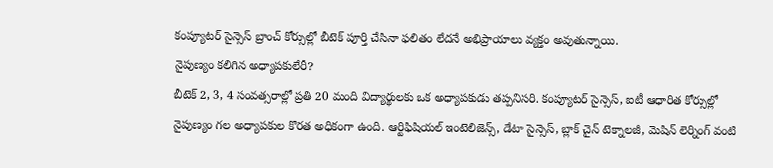కంప్యూటర్ సైన్సెస్ బ్రాంచ్ కోర్సుల్లో బీటెక్ పూర్తి చేసినా ఫలితం లేదనే అభిప్రాయాలు వ్యక్తం అవుతున్నాయి.
నైపుణ్యం కలిగిన అధ్యాపకులేరీ?
బీటెక్ 2, 3, 4 సంవత్సరాల్లో ప్రతి 20 మంది విద్యార్థులకు ఒక అధ్యాపకుడు తప్పనిసరి. కంప్యూటర్ సైన్సెస్, ఐటీ ఆధారిత కోర్సుల్లో నైపుణ్యం గల అధ్యాపకుల కొరత అధికంగా ఉంది. ఆర్టిఫిషియల్ ఇంటెలిజెన్స్, డేటా సైన్సెస్, బ్లాక్ చైన్ టెక్నాలజీ, మెషిన్ లెర్నింగ్ వంటి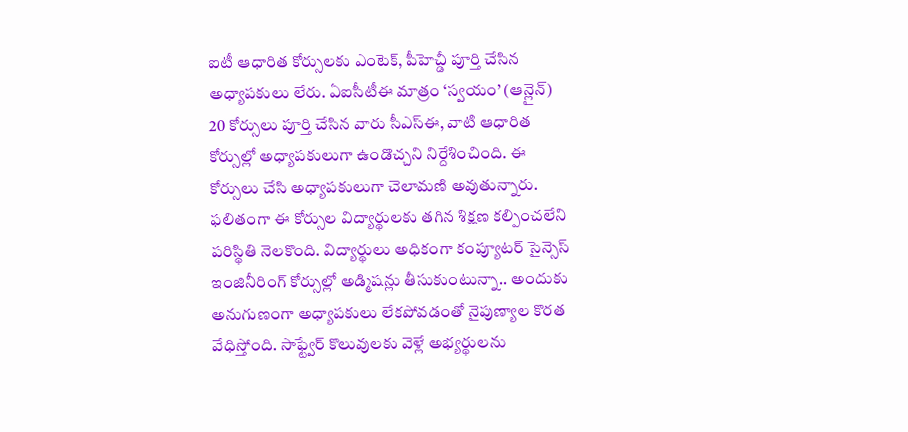ఐటీ ఆధారిత కోర్సులకు ఎంటెక్, పీహెచ్డీ పూర్తి చేసిన అధ్యాపకులు లేరు. ఏఐసీటీఈ మాత్రం ‘స్వయం’ (ఆన్లైన్) 20 కోర్సులు పూర్తి చేసిన వారు సీఎస్ఈ, వాటి ఆధారిత కోర్సుల్లో అధ్యాపకులుగా ఉండొచ్చని నిర్దేశించింది. ఈ కోర్సులు చేసి అధ్యాపకులుగా చెలామణి అవుతున్నారు. ఫలితంగా ఈ కోర్సుల విద్యార్థులకు తగిన శిక్షణ కల్పించలేని పరిస్థితి నెలకొంది. విద్యార్థులు అధికంగా కంప్యూటర్ సైన్సెస్ ఇంజినీరింగ్ కోర్సుల్లో అడ్మిషన్లు తీసుకుంటున్నా.. అందుకు అనుగుణంగా అధ్యాపకులు లేకపోవడంతో నైపుణ్యాల కొరత వేధిస్తోంది. సాఫ్ట్వేర్ కొలువులకు వెళ్లే అభ్యర్థులను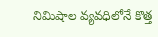నిమిషాల వ్యవధిలోనే కొత్త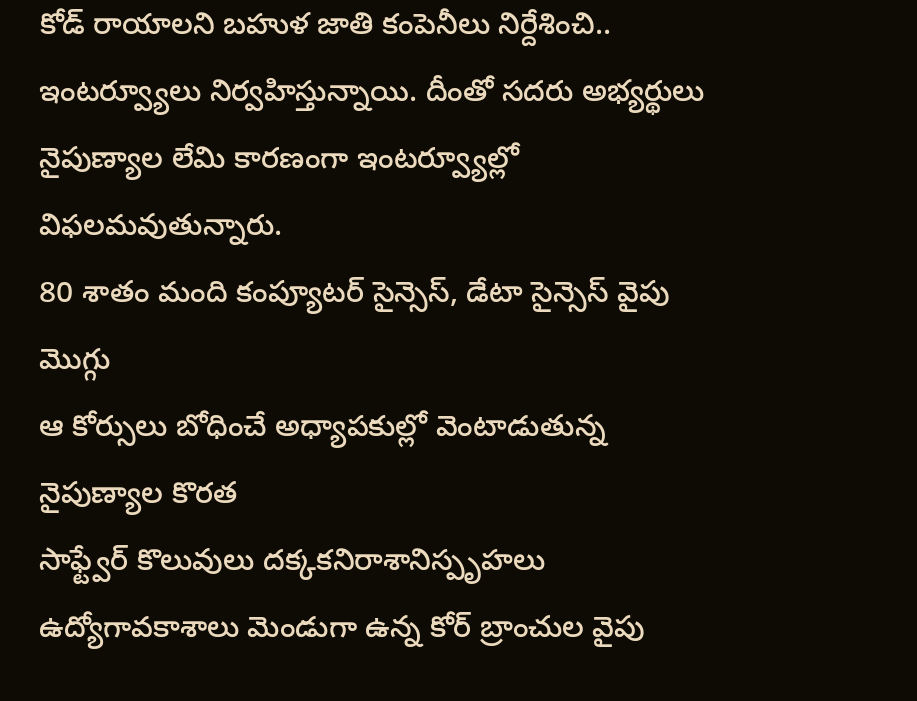కోడ్ రాయాలని బహుళ జాతి కంపెనీలు నిర్దేశించి.. ఇంటర్వ్యూలు నిర్వహిస్తున్నాయి. దీంతో సదరు అభ్యర్థులు నైపుణ్యాల లేమి కారణంగా ఇంటర్వ్యూల్లో విఫలమవుతున్నారు.
80 శాతం మంది కంప్యూటర్ సైన్సెస్, డేటా సైన్సెస్ వైపు మొగ్గు
ఆ కోర్సులు బోధించే అధ్యాపకుల్లో వెంటాడుతున్న నైపుణ్యాల కొరత
సాఫ్ట్వేర్ కొలువులు దక్కకనిరాశానిస్పృహలు
ఉద్యోగావకాశాలు మెండుగా ఉన్న కోర్ బ్రాంచుల వైపు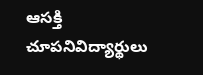ఆసక్తి చూపనివిద్యార్థులు